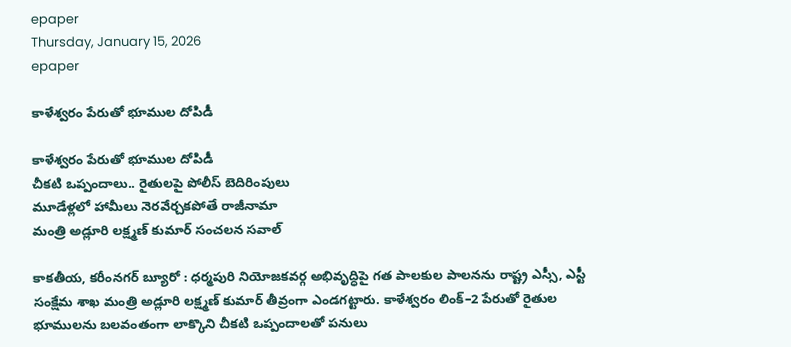epaper
Thursday, January 15, 2026
epaper

కాళేశ్వరం పేరుతో భూముల దోపిడీ

కాళేశ్వరం పేరుతో భూముల దోపిడీ
చీకటి ఒప్పందాలు.. రైతులపై పోలీస్ బెదిరింపులు
మూడేళ్లలో హామీలు నెరవేర్చకపోతే రాజీనామా
మంత్రి అడ్లూరి లక్ష్మణ్ కుమార్ సంచలన సవాల్

కాకతీయ, కరీంనగర్ బ్యూరో : ధర్మపురి నియోజకవర్గ అభివృద్ధిపై గత పాలకుల పాలనను రాష్ట్ర ఎస్సీ, ఎస్టీ సంక్షేమ శాఖ మంత్రి అడ్లూరి లక్ష్మణ్ కుమార్ తీవ్రంగా ఎండగట్టారు. కాళేశ్వరం లింక్–2 పేరుతో రైతుల భూములను బలవంతంగా లాక్కొని చీకటి ఒప్పందాలతో పనులు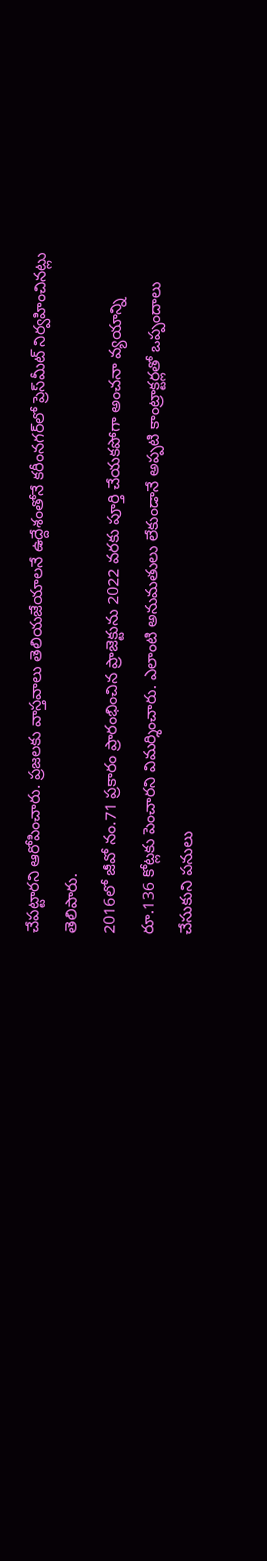చేపట్టారని ఆరోపించారు. ప్రజలకు వాస్తవాలు తెలియజేయాలనే ఉద్దేశంతోనే కరీంనగర్‌లో ప్రెస్‌మీట్ నిర్వహించినట్లు తెలిపారు.
2016లో జీవో నం.71 ప్రకారం ప్రారంభించిన ప్రాజెక్టును 2022 వరకు పూర్తి చేయకపోగా అంచనా వ్యయాన్ని రూ.136 కోట్లకు పెంచారని విమర్శించారు. ఎలాంటి అనుమతులు లేకుండానే అప్పటి కాంట్రాక్టర్లతో ఒప్పందాలు చేసుకుని పనులు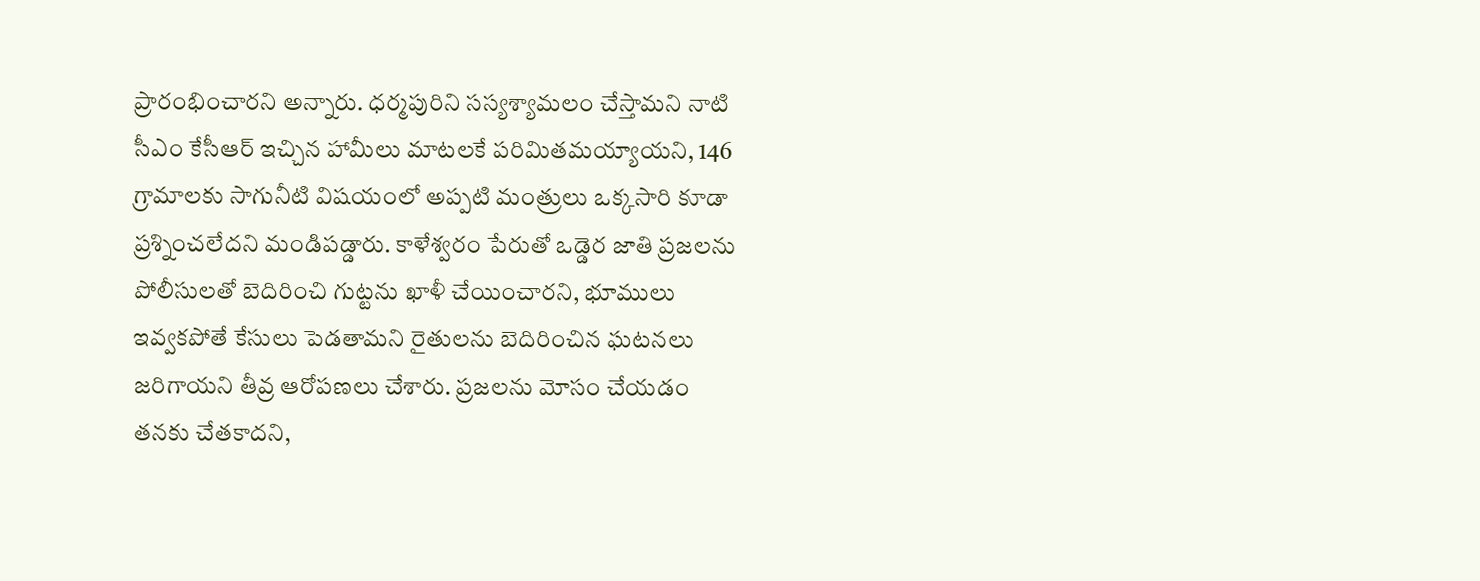ప్రారంభించారని అన్నారు. ధర్మపురిని సస్యశ్యామలం చేస్తామని నాటి సీఎం కేసీఆర్ ఇచ్చిన హామీలు మాటలకే పరిమితమయ్యాయని, 146 గ్రామాలకు సాగునీటి విషయంలో అప్పటి మంత్రులు ఒక్కసారి కూడా ప్రశ్నించలేదని మండిపడ్డారు. కాళేశ్వరం పేరుతో ఒడ్డెర జాతి ప్రజలను పోలీసులతో బెదిరించి గుట్టను ఖాళీ చేయించారని, భూములు ఇవ్వకపోతే కేసులు పెడతామని రైతులను బెదిరించిన ఘటనలు జరిగాయని తీవ్ర ఆరోపణలు చేశారు. ప్రజలను మోసం చేయడం తనకు చేతకాదని,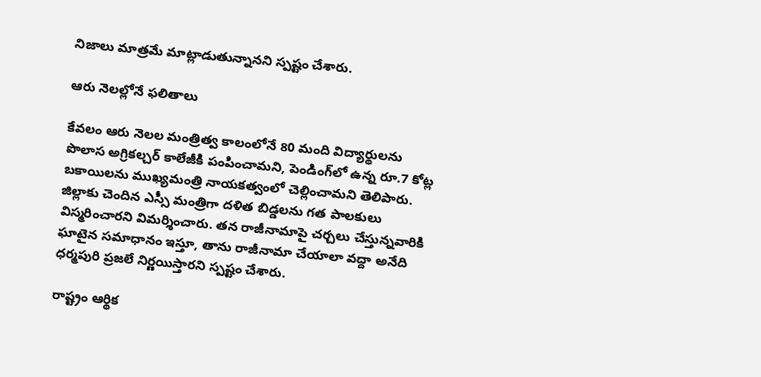నిజాలు మాత్రమే మాట్లాడుతున్నానని స్పష్టం చేశారు.

ఆరు నెలల్లోనే ఫలితాలు

కేవలం ఆరు నెలల మంత్రిత్వ కాలంలోనే 80 మంది విద్యార్థులను పొలాస అగ్రికల్చర్ కాలేజీకి పంపించామని, పెండింగ్‌లో ఉన్న రూ.7 కోట్ల బకాయిలను ముఖ్యమంత్రి నాయకత్వంలో చెల్లించామని తెలిపారు. జిల్లాకు చెందిన ఎస్సీ మంత్రిగా దళిత బిడ్డలను గత పాలకులు విస్మరించారని విమర్శించారు. తన రాజీనామాపై చర్చలు చేస్తున్నవారికి ఘాటైన సమాధానం ఇస్తూ, తాను రాజీనామా చేయాలా వద్దా అనేది ధర్మపురి ప్రజలే నిర్ణయిస్తారని స్పష్టం చేశారు.

రాష్ట్రం ఆర్థిక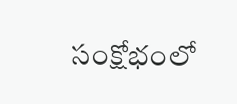సంక్షోభంలో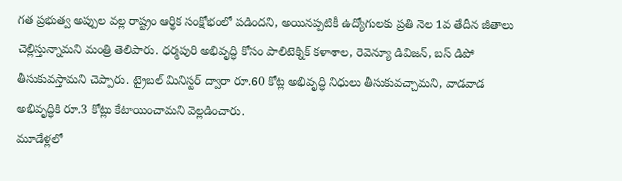గత ప్రభుత్వ అప్పుల వల్ల రాష్ట్రం ఆర్థిక సంక్షోభంలో పడిందని, అయినప్పటికీ ఉద్యోగులకు ప్రతి నెల 1వ తేదీన జీతాలు చెల్లిస్తున్నామని మంత్రి తెలిపారు. ధర్మపురి అభివృద్ధి కోసం పాలిటెక్నిక్ కళాశాల, రెవెన్యూ డివిజన్, బస్ డిపో తీసుకువస్తామని చెప్పారు. ట్రైబల్ మినిస్టర్ ద్వారా రూ.60 కోట్ల అభివృద్ధి నిధులు తీసుకువచ్చామని, వాడవాడ అభివృద్ధికి రూ.3 కోట్లు కేటాయించామని వెల్లడించారు.
మూడేళ్లలో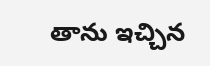తాను ఇచ్చిన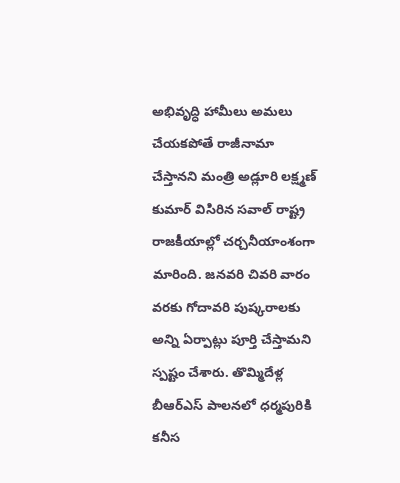అభివృద్ధి హామీలు అమలు చేయకపోతే రాజీనామా చేస్తానని మంత్రి అడ్లూరి లక్ష్మణ్ కుమార్ విసిరిన సవాల్ రాష్ట్ర రాజకీయాల్లో చర్చనీయాంశంగా మారింది. జనవరి చివరి వారం వరకు గోదావరి పుష్కరాలకు అన్ని ఏర్పాట్లు పూర్తి చేస్తామని స్పష్టం చేశారు. తొమ్మిదేళ్ల బీఆర్ఎస్ పాలనలో ధర్మపురికి కనీస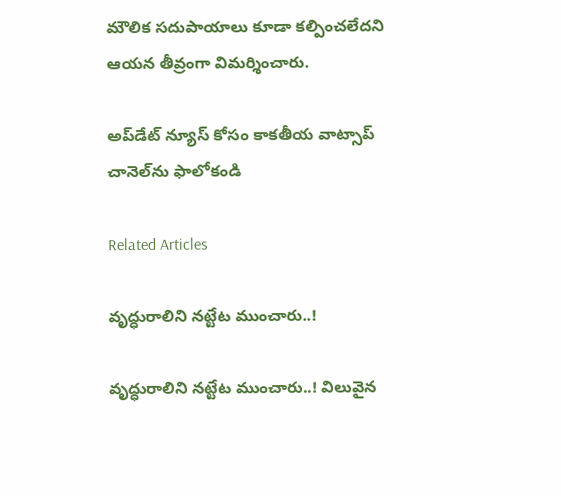మౌలిక సదుపాయాలు కూడా కల్పించలేదని ఆయన తీవ్రంగా విమర్శించారు.

అప్‌డేట్ న్యూస్ కోసం కాక‌తీయ వాట్సాప్ చానెల్‌ను ఫాలోకండి

Related Articles

వృద్ధురాలిని నట్టేట ముంచారు..!

వృద్ధురాలిని నట్టేట ముంచారు..! విలువైన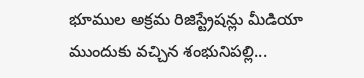భూముల అక్రమ రిజిస్ట్రేషన్లు మీడియా ముందుకు వచ్చిన శంభునిపల్లి...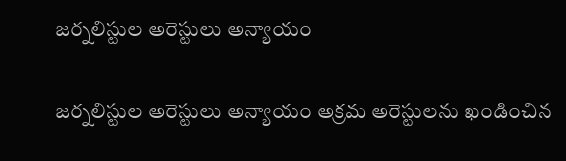జర్నలిస్టుల అరెస్టులు అన్యాయం

జర్నలిస్టుల అరెస్టులు అన్యాయం అక్రమ అరెస్టులను ఖండించిన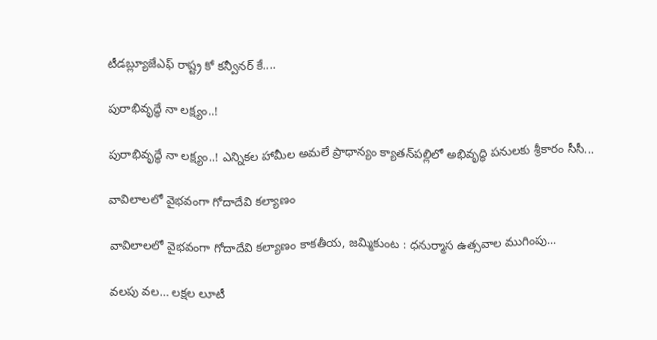టీడబ్ల్యూజేఎఫ్ రాష్ట్ర కో కన్వీనర్ కే....

పురాభివృద్ధే నా లక్ష్యం..!

పురాభివృద్ధే నా లక్ష్యం..! ఎన్నికల హామీల అమలే ప్రాధాన్యం క్యాతన్‌పల్లిలో అభివృద్ధి పనులకు శ్రీకారం సీసీ...

వావిలాలలో వైభవంగా గోదాదేవి కల్యాణం

వావిలాలలో వైభవంగా గోదాదేవి కల్యాణం కాకతీయ, జమ్మికుంట : ధనుర్మాస ఉత్సవాల ముగింపు...

వలపు వల… లక్షల లూటీ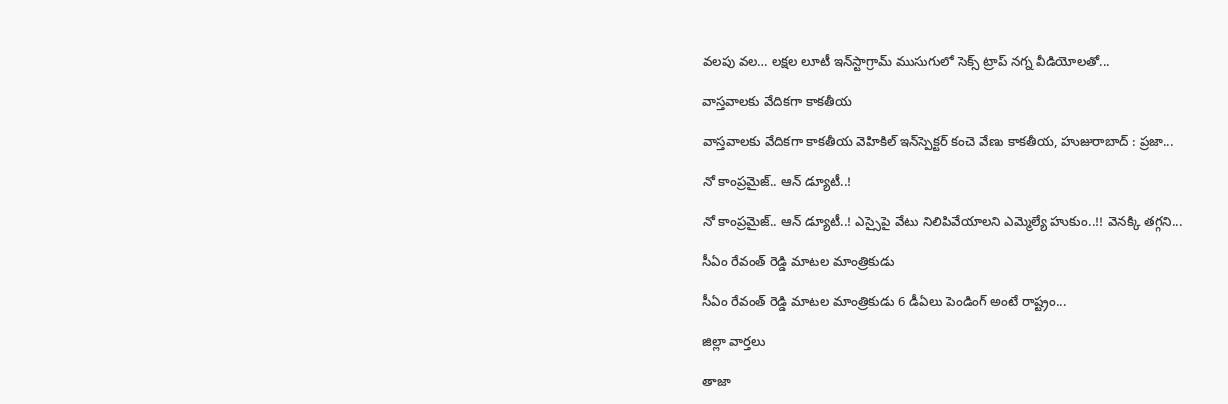వలపు వల… లక్షల లూటీ ఇన్‌స్టాగ్రామ్ ముసుగులో సెక్స్ ట్రాప్ నగ్న వీడియోలతో...

వాస్తవాల‌కు వేదికగా కాకతీయ

వాస్తవాల‌కు వేదికగా కాకతీయ వెహికిల్ ఇన్‌స్పెక్టర్ కంచె వేణు కాకతీయ, హుజురాబాద్ : ప్రజా...

నో కాంప్రమైజ్.. ఆన్ డ్యూటీ..!

నో కాంప్రమైజ్.. ఆన్ డ్యూటీ..! ఎస్సైపై వేటు నిలిపివేయాల‌ని ఎమ్మెల్యే హుకుం..!! వెన‌క్కి త‌గ్గ‌ని...

సీఏం రేవంత్ రెడ్డి మాటల మాంత్రికుడు

సీఏం రేవంత్ రెడ్డి మాటల మాంత్రికుడు 6 డీఏలు పెండింగ్ అంటే రాష్ట్రం...

జిల్లా వార్త‌లు

తాజా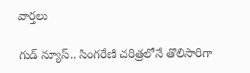వార్త‌లు

గుడ్ న్యూస్.. సింగరేణి చరిత్రలోనే తొలిసారిగా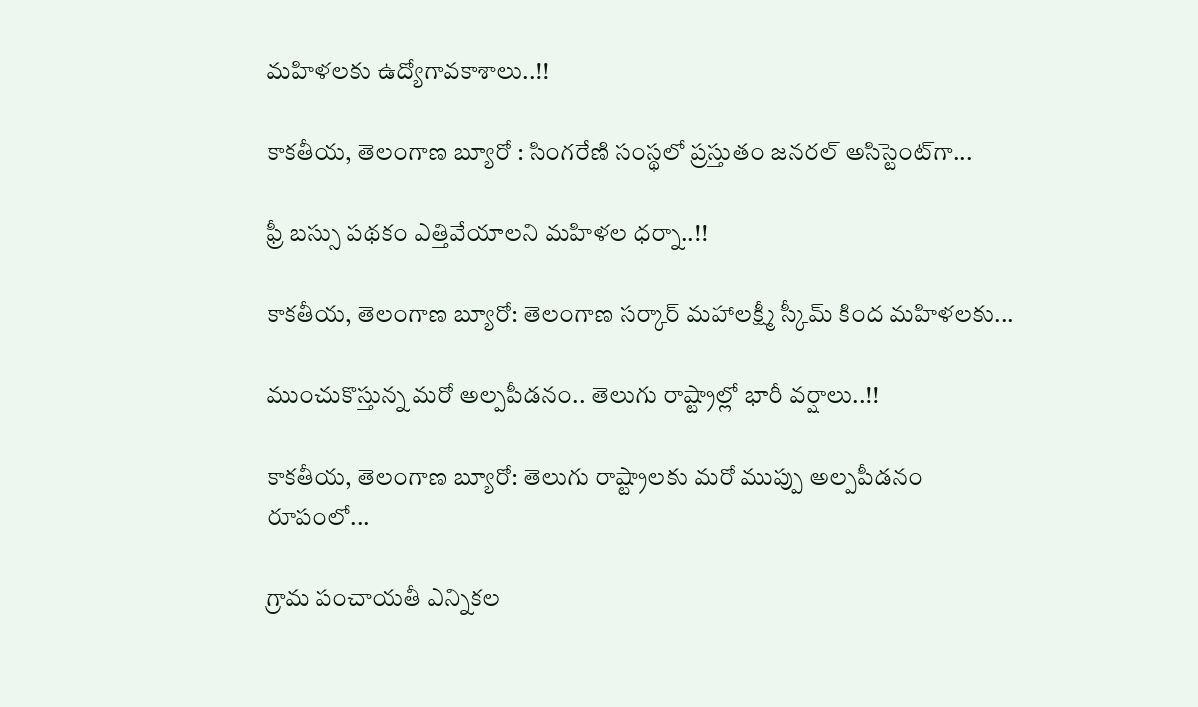మ‌హిళ‌ల‌కు ఉద్యోగావ‌కాశాలు..!!

కాక‌తీయ‌, తెలంగాణ బ్యూరో : సింగరేణి సంస్థలో ప్రస్తుతం జనరల్ అసిస్టెంట్‌గా...

ఫ్రీ బస్సు పథకం ఎత్తివేయాలని మహిళల ధర్నా..!!

కాకతీయ, తెలంగాణ బ్యూరో: తెలంగాణ సర్కార్ మహాలక్ష్మీ స్కీమ్ కింద మహిళలకు...

ముంచుకొస్తున్న మరో అల్పపీడనం.. తెలుగు రాష్ట్రాల్లో భారీ వర్షాలు..!!

కాకతీయ, తెలంగాణ బ్యూరో: తెలుగు రాష్ట్రాలకు మరో ముప్పు అల్పపీడనం రూపంలో...

గ్రామ పంచాయ‌తీ ఎన్నిక‌ల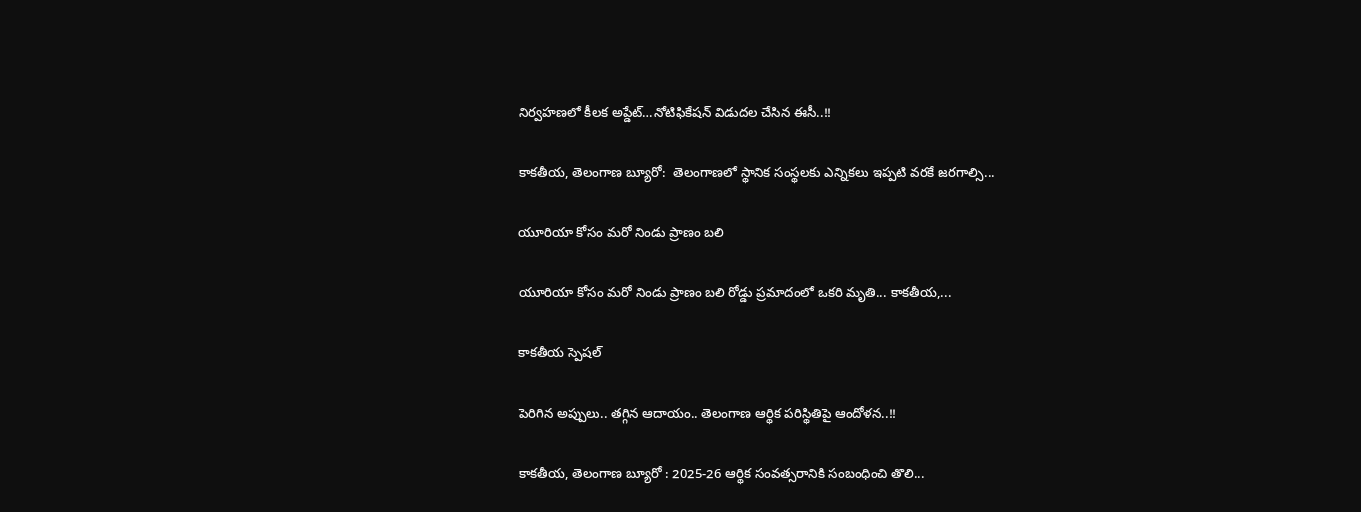నిర్వ‌హ‌ణ‌లో కీల‌క అప్డేట్‌…నోటిఫికేషన్ విడుదల చేసిన ఈసీ..!!

కాకతీయ, తెలంగాణ బ్యూరో:  తెలంగాణలో స్థానిక సంస్థలకు ఎన్నికలు ఇప్పటి వరకే జరగాల్సి...

యూరియా కోసం మరో నిండు ప్రాణం బలి

యూరియా కోసం మరో నిండు ప్రాణం బలి రోడ్డు ప్రమాదంలో ఒకరి మృతి... కాకతీయ,...

కాక‌తీయ స్పెష‌ల్‌

పెరిగిన అప్పులు.. తగ్గిన ఆదాయం.. తెలంగాణ ఆర్థిక పరిస్థితిపై ఆందోళన..!!

కాకతీయ, తెలంగాణ బ్యూరో : 2025-26 ఆర్థిక సంవత్సరానికి సంబంధించి తొలి...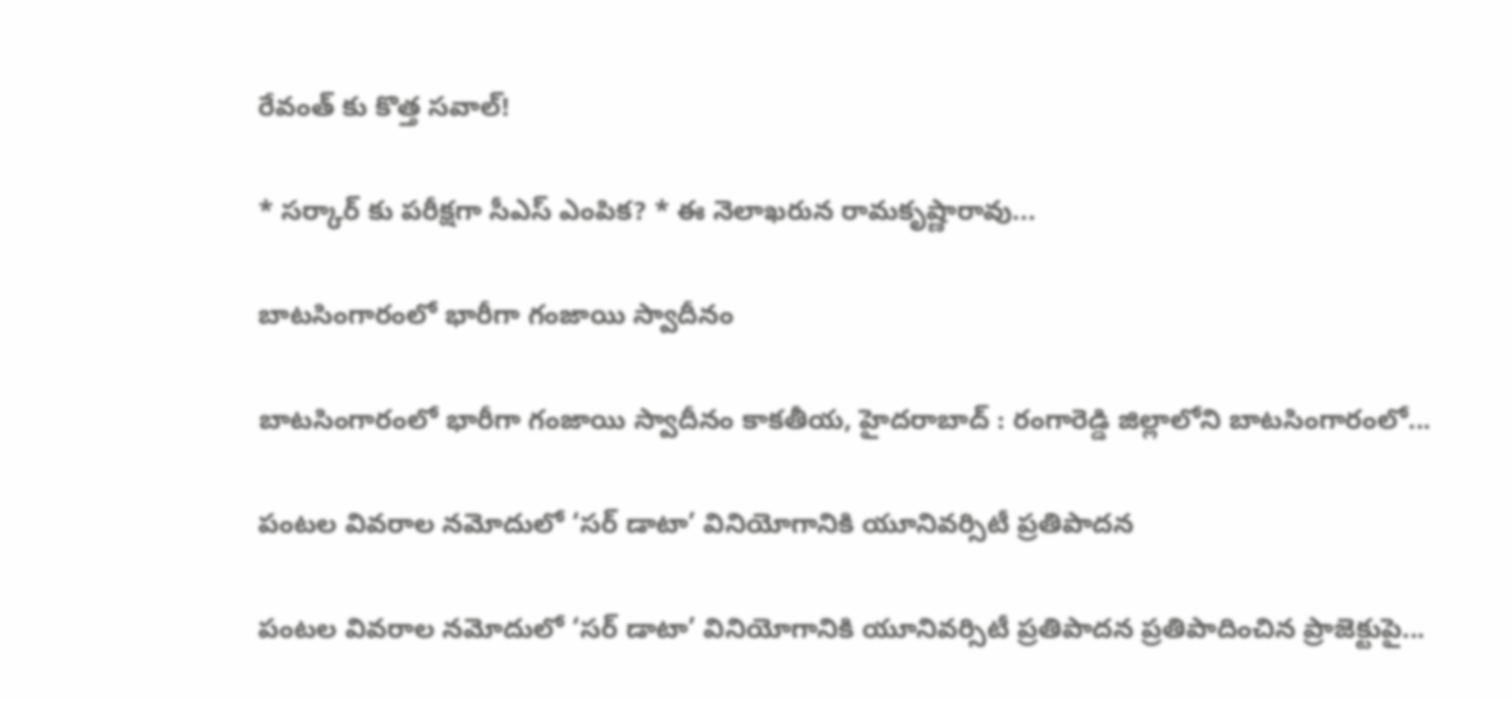రేవంత్ కు కొత్త సవాల్!

* సర్కార్ కు పరీక్షగా సీఎస్ ఎంపిక? * ఈ నెలాఖరున రామకృష్ణారావు...

బాటసింగారంలో భారీగా గంజాయి స్వాదీనం

బాటసింగారంలో భారీగా గంజాయి స్వాదీనం కాక‌తీయ‌, హైదరాబాద్ : రంగారెడ్డి జిల్లాలోని బాటసింగారంలో...

పంటల వివరాల నమోదులో ‘సర్ డాటా’ వినియోగానికి యూనివర్సిటీ ప్రతిపాదన

పంటల వివరాల నమోదులో ‘సర్ డాటా’ వినియోగానికి యూనివర్సిటీ ప్రతిపాదన ప్రతిపాదించిన ప్రాజెక్టుపై...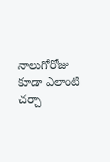నాలుగోరోజు కూడా ఎలాంటి చర్చా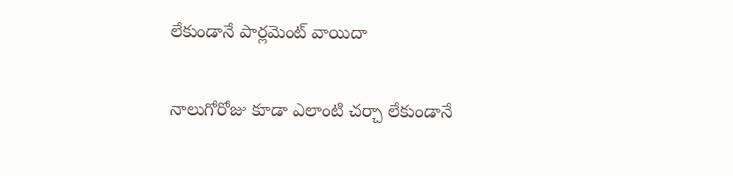లేకుండానే పార్లమెంట్ వాయిదా

నాలుగోరోజు కూడా ఎలాంటి చర్చా లేకుండానే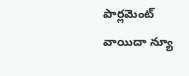పార్లమెంట్ వాయిదా న్యూ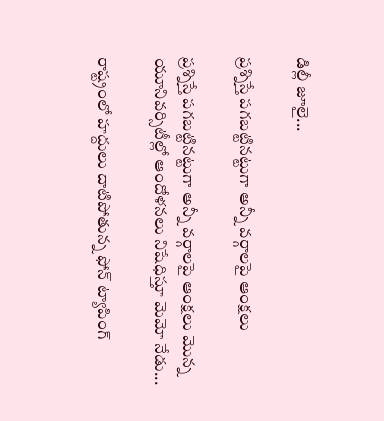డిల్లీ జూలై...

ప్రశ్నిస్తే పగబట్టినట్టుగా అన్నీ వర్గాలపై ఆంక్షలు

ప్రశ్నిస్తే పగబట్టినట్టుగా అన్నీ వర్గాలపై ఆంక్షలు మొన్న యూనివర్సిటీల్లో ఆందోళనలు నిషేధిస్తూ మెమో నేడు...

రాష్ట్రంలో హద్దులు దాటిపోతున్న ఫోన్‌ ట్యాపింగ్‌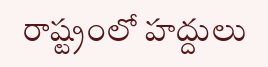రాష్ట్రంలో హద్దులు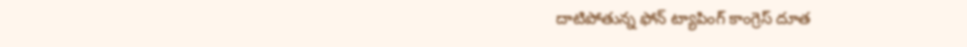దాటిపోతున్న ఫోన్‌ ట్యాపింగ్‌ కాంగ్రెస్‌ దూత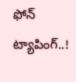ఫోన్‌ ట్యాపింగ్‌..!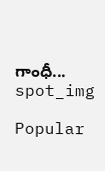గాంధీ...
spot_img

Popular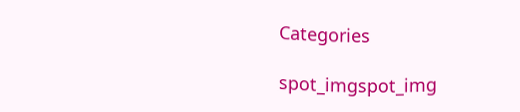Categories

spot_imgspot_img